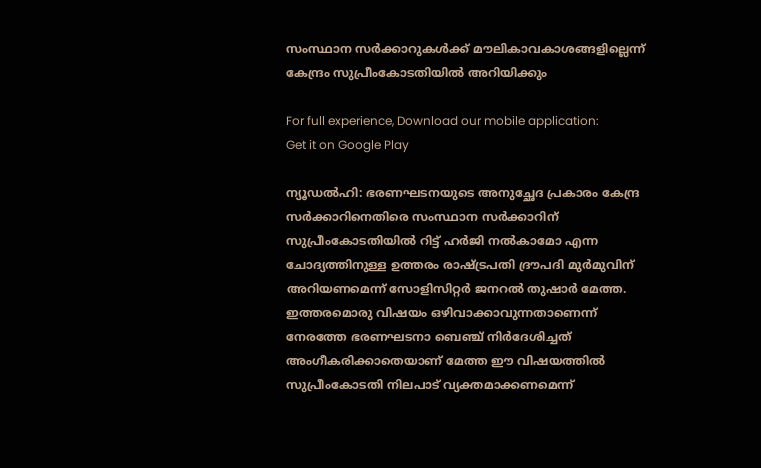സംസ്ഥാന സർക്കാറുകൾക്ക് മൗലികാവകാശങ്ങളില്ലെന്ന് കേന്ദ്രം സുപ്രീംകോടതിയിൽ അറിയിക്കും

For full experience, Download our mobile application:
Get it on Google Play

ന്യൂഡൽഹി: ഭരണഘടനയുടെ അനുച്ഛേദ പ്രകാരം കേന്ദ്ര സർക്കാറിനെതിരെ സംസ്ഥാന സർക്കാറിന് സുപ്രീംകോടതിയിൽ റിട്ട് ഹർജി നൽകാമോ എന്ന ചോദ്യത്തിനുള്ള ഉത്തരം രാഷ്ട്രപതി ദ്രൗപദി മുർമുവിന് അറിയണമെന്ന് സോളിസിറ്റർ ജനറൽ തുഷാർ മേത്ത. ഇത്തരമൊരു വിഷയം ഒഴിവാക്കാവുന്നതാണെന്ന് നേരത്തേ ഭരണഘടനാ ബെഞ്ച് നിർദേശിച്ചത് അംഗീകരിക്കാതെയാണ് മേത്ത ഈ വിഷയത്തിൽ സുപ്രീംകോടതി നിലപാട് വ്യക്തമാക്കണമെന്ന്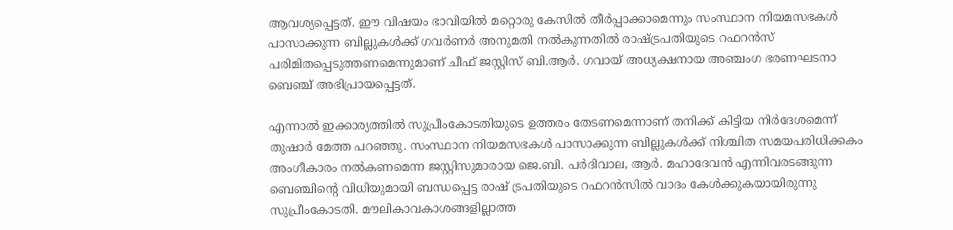ആവശ്യപ്പെട്ടത്. ഈ വിഷയം ഭാവിയിൽ മറ്റൊരു കേസിൽ തീർപ്പാക്കാമെന്നും സംസ്ഥാന നിയമസഭകൾ പാസാക്കുന്ന ബില്ലുകൾക്ക് ഗവർണർ അനുമതി നൽകുന്നതിൽ രാഷ്ട്രപതിയുടെ റഫറൻസ് പരിമിതപ്പെടുത്തണമെന്നുമാണ് ചീഫ് ജസ്റ്റിസ് ബി.ആർ. ഗവായ് അധ്യക്ഷനായ അഞ്ചംഗ ഭരണഘടനാ ബെഞ്ച് അഭിപ്രായപ്പെട്ടത്.

എന്നാൽ ഇക്കാര്യത്തിൽ സുപ്രീംകോടതിയുടെ ഉത്തരം തേടണമെന്നാണ് തനിക്ക് കിട്ടിയ നിർദേശമെന്ന് തുഷാർ മേത്ത പറഞ്ഞു. സംസ്ഥാന നിയമസഭകൾ പാസാക്കുന്ന ബില്ലുകൾക്ക് നിശ്ചിത സമയപരിധിക്കകം അംഗീകാരം നൽകണമെന്ന ജസ്റ്റിസുമാരായ ജെ.ബി. പർദിവാല, ആർ. മഹാദേവൻ എന്നിവരടങ്ങുന്ന ബെഞ്ചിന്റെ വിധിയുമായി ബന്ധപ്പെട്ട രാഷ് ട്രപതിയുടെ റഫറൻസിൽ വാദം കേൾക്കുകയായിരുന്നു സുപ്രീംകോടതി. മൗലികാവകാശങ്ങളില്ലാത്ത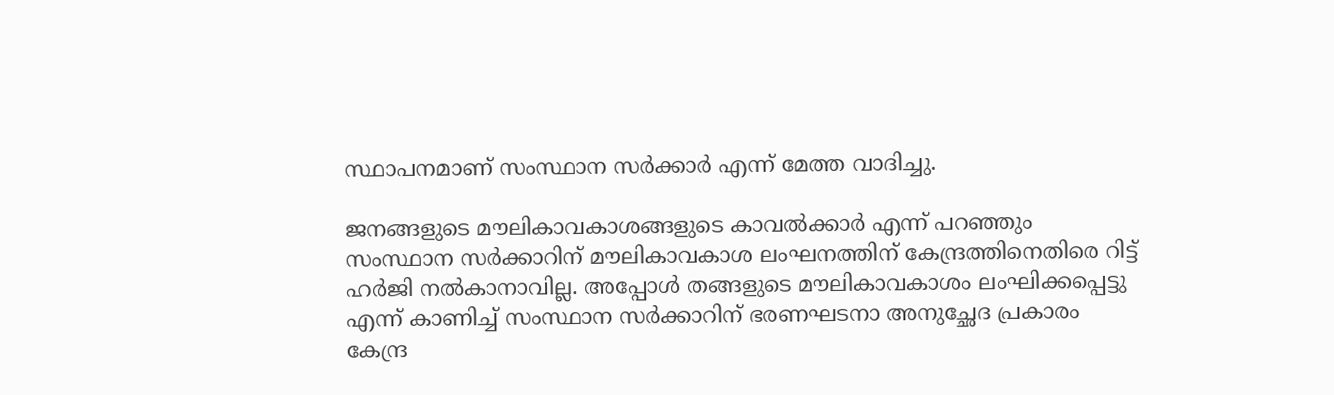സ്ഥാപനമാണ് സംസ്ഥാന സർക്കാർ എന്ന് മേത്ത വാദിച്ചു.

ജനങ്ങളുടെ മൗലികാവകാശങ്ങളുടെ കാവൽക്കാർ എന്ന് പറഞ്ഞും സംസ്ഥാന സർക്കാറിന് മൗലികാവകാശ ലംഘനത്തിന് കേന്ദ്രത്തിനെതിരെ റിട്ട് ഹർജി നൽകാനാവില്ല. അപ്പോൾ തങ്ങളുടെ മൗലികാവകാശം ലംഘിക്കപ്പെട്ടു എന്ന് കാണിച്ച് സംസ്ഥാന സർക്കാറിന് ഭരണഘടനാ അനുച്ഛേദ പ്രകാരം കേന്ദ്ര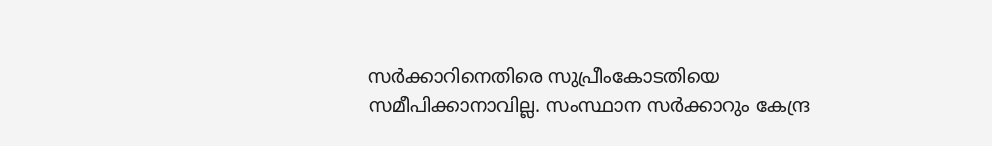സർക്കാറിനെതിരെ സുപ്രീംകോടതിയെ സമീപിക്കാനാവില്ല. സംസ്ഥാന സർക്കാറും കേന്ദ്ര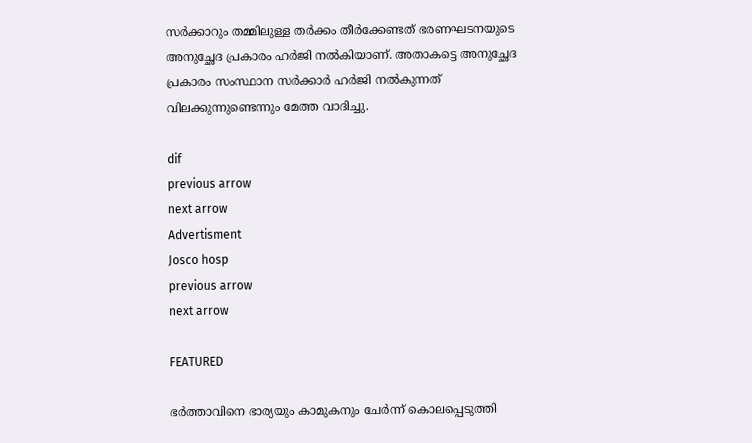സർക്കാറും തമ്മിലുള്ള തർക്കം തീർക്കേണ്ടത് ഭരണഘടനയുടെ അനുച്ഛേദ പ്രകാരം ഹർജി നൽകിയാണ്. അതാകട്ടെ അനുച്ഛേദ പ്രകാരം സംസ്ഥാന സർക്കാർ ഹർജി നൽകുന്നത് വിലക്കുന്നുണ്ടെന്നും മേത്ത വാദിച്ചു.

dif
previous arrow
next arrow
Advertisment
Josco hosp
previous arrow
next arrow

FEATURED

ഭർത്താവിനെ ഭാര്യയും കാമുകനും ചേർന്ന് കൊലപ്പെടുത്തി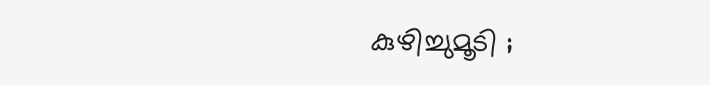കുഴിച്ചുമൂടി ;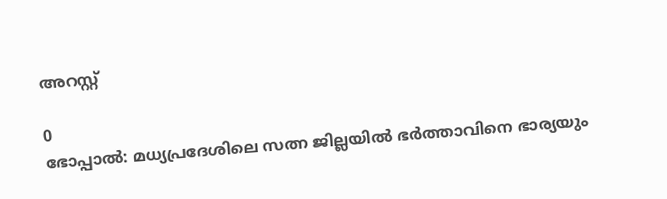അറസ്റ്റ്

0
ഭോപ്പാൽ: മധ്യപ്രദേശിലെ സത്ന ജില്ലയിൽ ഭർത്താവിനെ ഭാര്യയും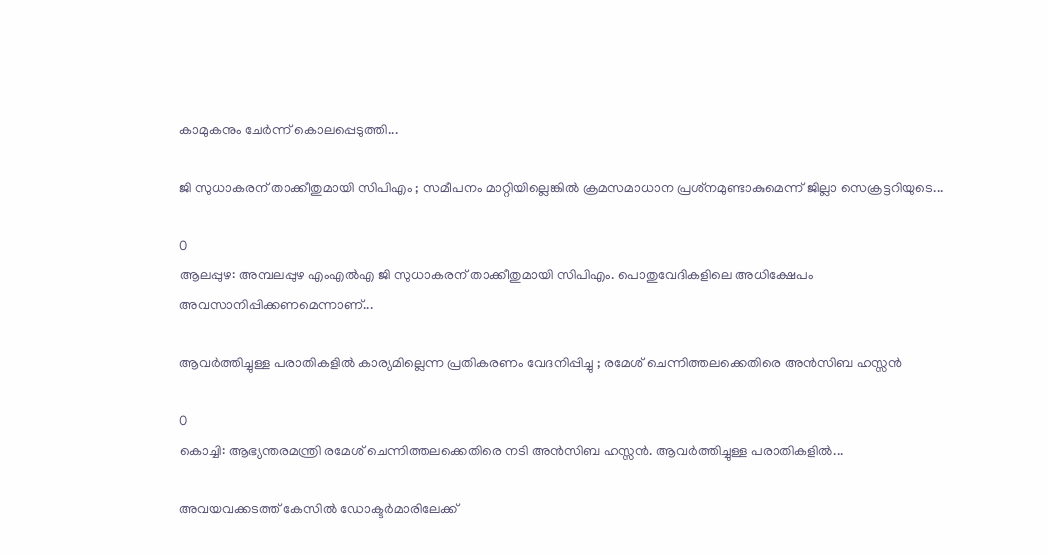കാമുകനും ചേർന്ന് കൊലപ്പെടുത്തി...

ജി സുധാകരന് താക്കീതുമായി സിപിഎം ; സമീപനം മാറ്റിയില്ലെങ്കിൽ ക്രമസമാധാന പ്രശ്‌നമുണ്ടാകുമെന്ന് ജില്ലാ സെക്രട്ടറിയുടെ...

0
ആലപ്പുഴ: അമ്പലപ്പുഴ എംഎൽഎ ജി സുധാകരന് താക്കീതുമായി സിപിഎം. പൊതുവേദികളിലെ അധിക്ഷേപം അവസാനിപ്പിക്കണമെന്നാണ്...

ആവര്‍ത്തിച്ചുള്ള പരാതികളില്‍ കാര്യമില്ലെന്ന പ്രതികരണം വേദനിപ്പിച്ചു ; രമേശ് ചെന്നിത്തലക്കെതിരെ അന്‍സിബ ഹസ്സന്‍

0
കൊച്ചി: ആഭ്യന്തരമന്ത്രി രമേശ് ചെന്നിത്തലക്കെതിരെ നടി അന്‍സിബ ഹസ്സന്‍. ആവര്‍ത്തിച്ചുള്ള പരാതികളില്‍...

അവയവക്കടത്ത് കേസില്‍ ഡോക്ടര്‍മാരിലേക്ക്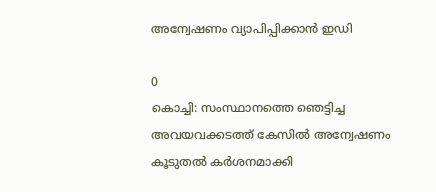അന്വേഷണം വ്യാപിപ്പിക്കാന്‍ ഇഡി

0
കൊച്ചി: സംസ്ഥാനത്തെ ഞെട്ടിച്ച അവയവക്കടത്ത് കേസിൽ അന്വേഷണം കൂടുതൽ കർശനമാക്കി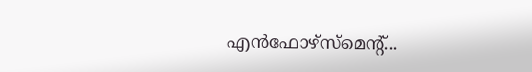എൻഫോഴ്‌സ്‌മെന്റ്...